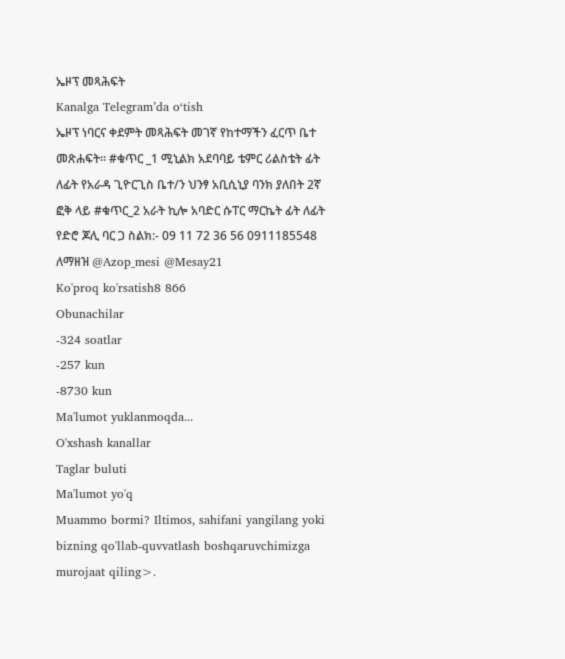ኤዞፕ መጻሕፍት
Kanalga Telegram’da o‘tish
ኤዞፕ ነባርና ቀደምት መጻሕፍት መገኛ የከተማችን ፈርጥ ቤተ መጽሐፍት። #ቁጥር _1 ሚኒልክ አደባባይ ቴምር ሪልስቴት ፊት ለፊት የአራዳ ጊዮርጊስ ቤተ/ን ህንፃ አቢሲኒያ ባንክ ያለበት 2ኛ ፎቅ ላይ #ቁጥር_2 አራት ኪሎ አባድር ሱፐር ማርኬት ፊት ለፊት የድሮ ጆሊ ባር ጋ ስልክ:- 09 11 72 36 56 0911185548 ለማዘዝ @Azop_mesi @Mesay21
Ko'proq ko'rsatish8 866
Obunachilar
-324 soatlar
-257 kun
-8730 kun
Ma'lumot yuklanmoqda...
O'xshash kanallar
Taglar buluti
Ma'lumot yo'q
Muammo bormi? Iltimos, sahifani yangilang yoki bizning qo'llab-quvvatlash boshqaruvchimizga murojaat qiling>.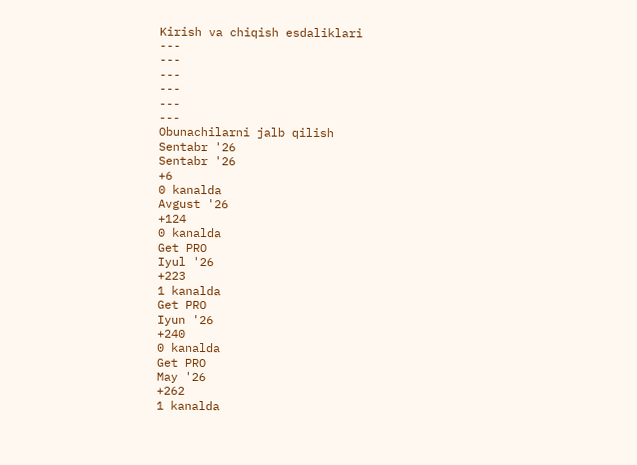Kirish va chiqish esdaliklari
---
---
---
---
---
---
Obunachilarni jalb qilish
Sentabr '26
Sentabr '26
+6
0 kanalda
Avgust '26
+124
0 kanalda
Get PRO
Iyul '26
+223
1 kanalda
Get PRO
Iyun '26
+240
0 kanalda
Get PRO
May '26
+262
1 kanalda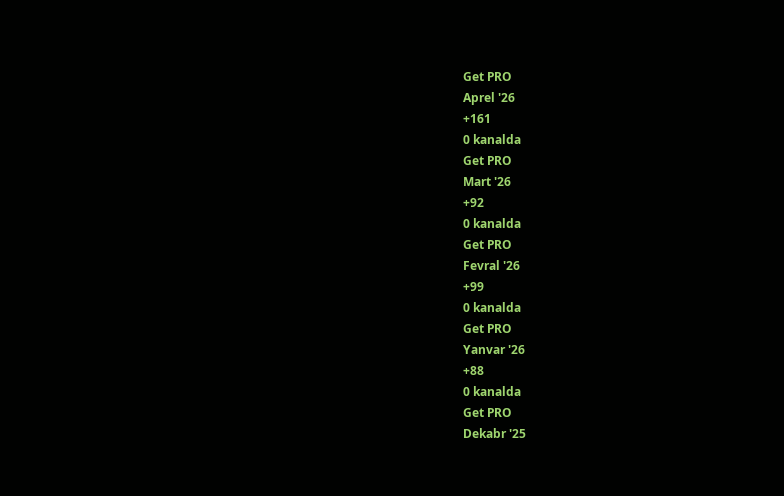Get PRO
Aprel '26
+161
0 kanalda
Get PRO
Mart '26
+92
0 kanalda
Get PRO
Fevral '26
+99
0 kanalda
Get PRO
Yanvar '26
+88
0 kanalda
Get PRO
Dekabr '25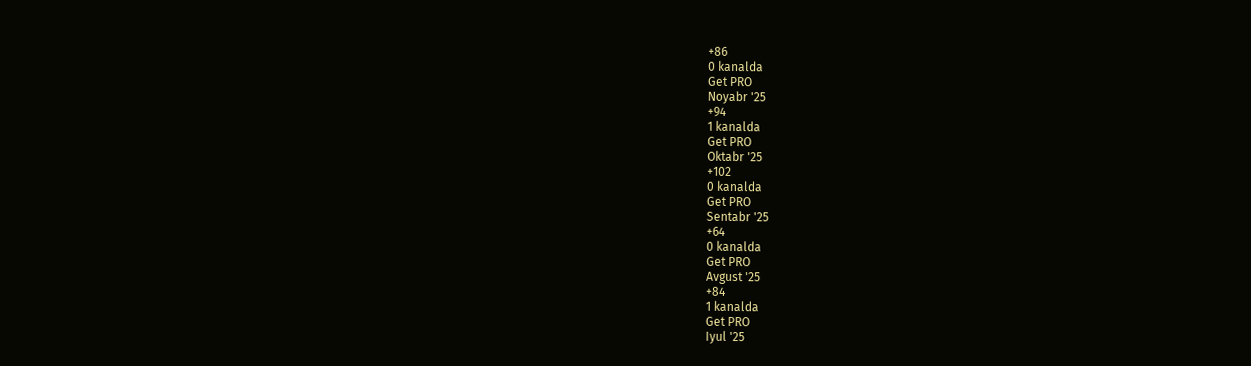+86
0 kanalda
Get PRO
Noyabr '25
+94
1 kanalda
Get PRO
Oktabr '25
+102
0 kanalda
Get PRO
Sentabr '25
+64
0 kanalda
Get PRO
Avgust '25
+84
1 kanalda
Get PRO
Iyul '25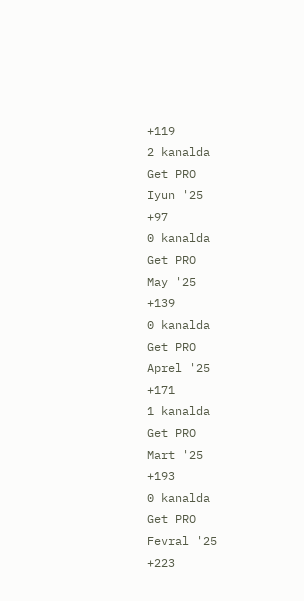+119
2 kanalda
Get PRO
Iyun '25
+97
0 kanalda
Get PRO
May '25
+139
0 kanalda
Get PRO
Aprel '25
+171
1 kanalda
Get PRO
Mart '25
+193
0 kanalda
Get PRO
Fevral '25
+223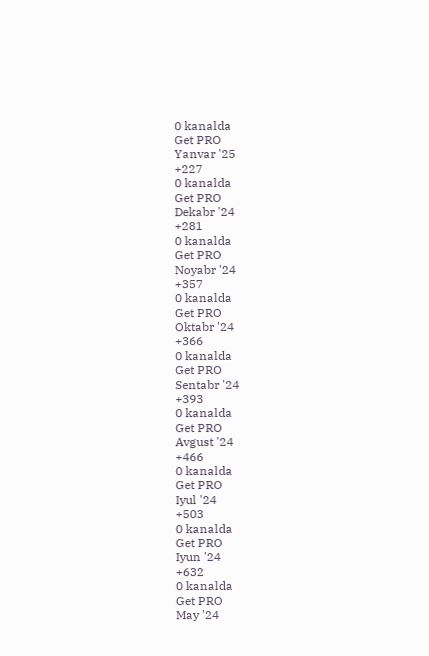0 kanalda
Get PRO
Yanvar '25
+227
0 kanalda
Get PRO
Dekabr '24
+281
0 kanalda
Get PRO
Noyabr '24
+357
0 kanalda
Get PRO
Oktabr '24
+366
0 kanalda
Get PRO
Sentabr '24
+393
0 kanalda
Get PRO
Avgust '24
+466
0 kanalda
Get PRO
Iyul '24
+503
0 kanalda
Get PRO
Iyun '24
+632
0 kanalda
Get PRO
May '24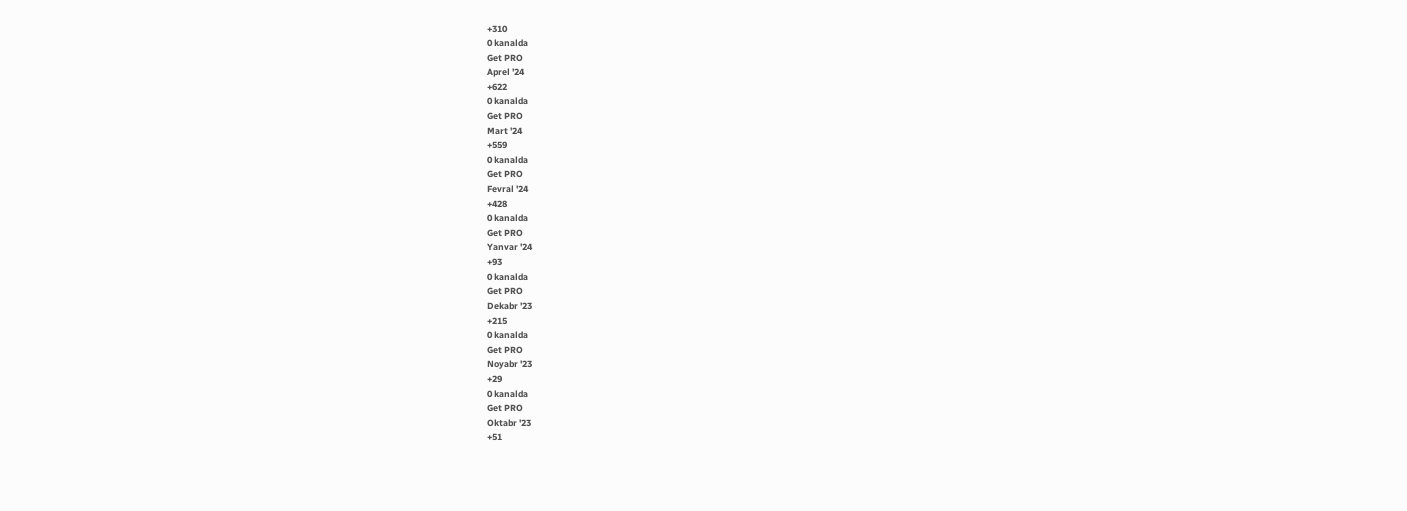+310
0 kanalda
Get PRO
Aprel '24
+622
0 kanalda
Get PRO
Mart '24
+559
0 kanalda
Get PRO
Fevral '24
+428
0 kanalda
Get PRO
Yanvar '24
+93
0 kanalda
Get PRO
Dekabr '23
+215
0 kanalda
Get PRO
Noyabr '23
+29
0 kanalda
Get PRO
Oktabr '23
+51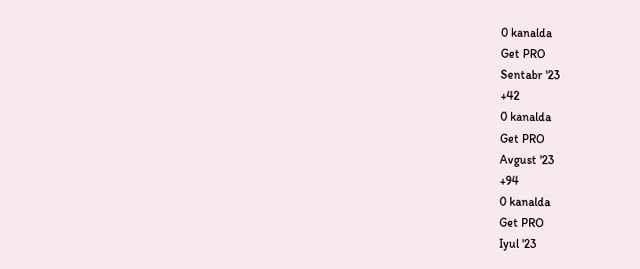0 kanalda
Get PRO
Sentabr '23
+42
0 kanalda
Get PRO
Avgust '23
+94
0 kanalda
Get PRO
Iyul '23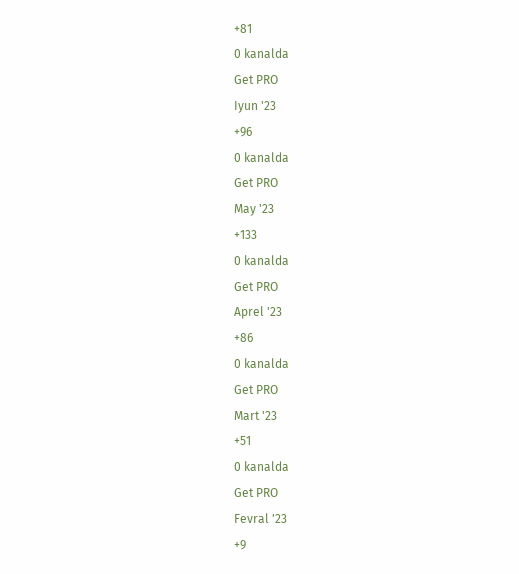+81
0 kanalda
Get PRO
Iyun '23
+96
0 kanalda
Get PRO
May '23
+133
0 kanalda
Get PRO
Aprel '23
+86
0 kanalda
Get PRO
Mart '23
+51
0 kanalda
Get PRO
Fevral '23
+9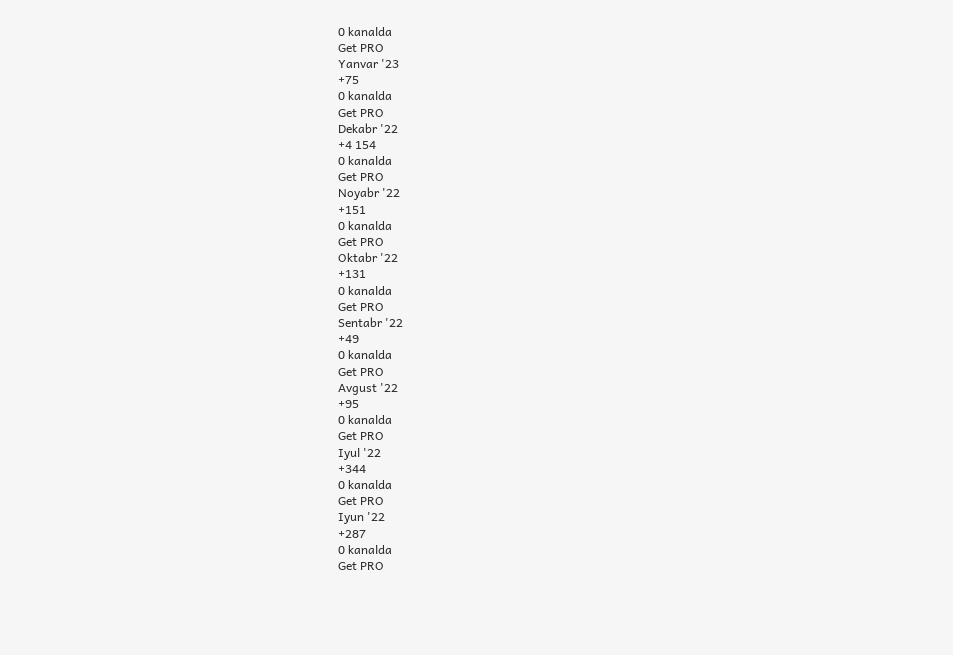0 kanalda
Get PRO
Yanvar '23
+75
0 kanalda
Get PRO
Dekabr '22
+4 154
0 kanalda
Get PRO
Noyabr '22
+151
0 kanalda
Get PRO
Oktabr '22
+131
0 kanalda
Get PRO
Sentabr '22
+49
0 kanalda
Get PRO
Avgust '22
+95
0 kanalda
Get PRO
Iyul '22
+344
0 kanalda
Get PRO
Iyun '22
+287
0 kanalda
Get PRO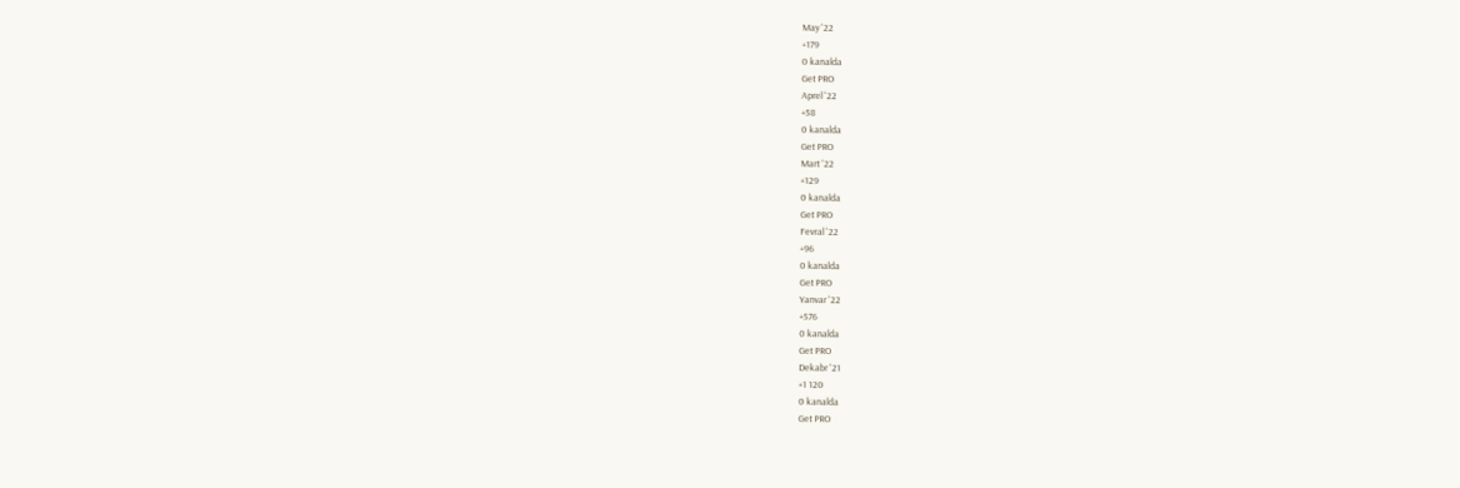May '22
+179
0 kanalda
Get PRO
Aprel '22
+58
0 kanalda
Get PRO
Mart '22
+129
0 kanalda
Get PRO
Fevral '22
+96
0 kanalda
Get PRO
Yanvar '22
+576
0 kanalda
Get PRO
Dekabr '21
+1 120
0 kanalda
Get PRO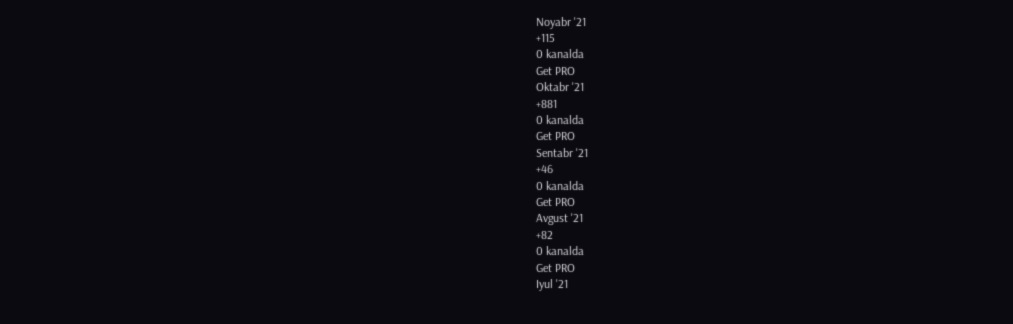Noyabr '21
+115
0 kanalda
Get PRO
Oktabr '21
+881
0 kanalda
Get PRO
Sentabr '21
+46
0 kanalda
Get PRO
Avgust '21
+82
0 kanalda
Get PRO
Iyul '21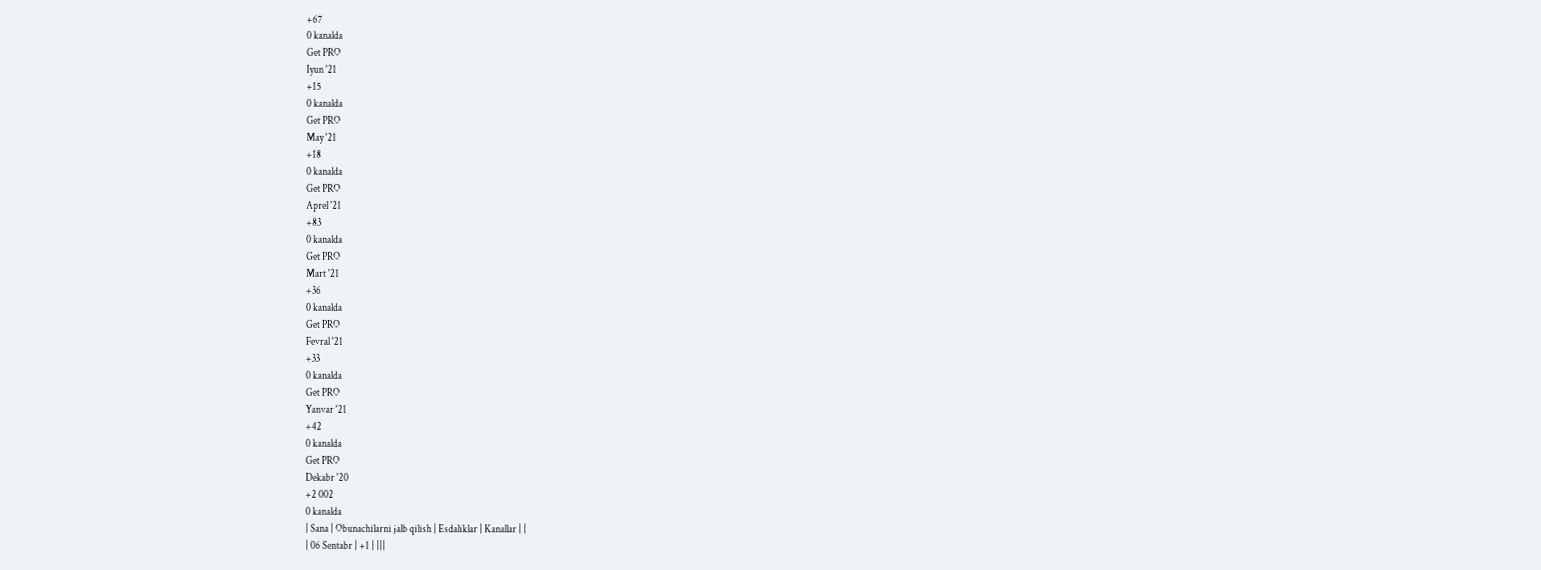+67
0 kanalda
Get PRO
Iyun '21
+15
0 kanalda
Get PRO
May '21
+18
0 kanalda
Get PRO
Aprel '21
+83
0 kanalda
Get PRO
Mart '21
+36
0 kanalda
Get PRO
Fevral '21
+33
0 kanalda
Get PRO
Yanvar '21
+42
0 kanalda
Get PRO
Dekabr '20
+2 002
0 kanalda
| Sana | Obunachilarni jalb qilish | Esdaliklar | Kanallar | |
| 06 Sentabr | +1 | |||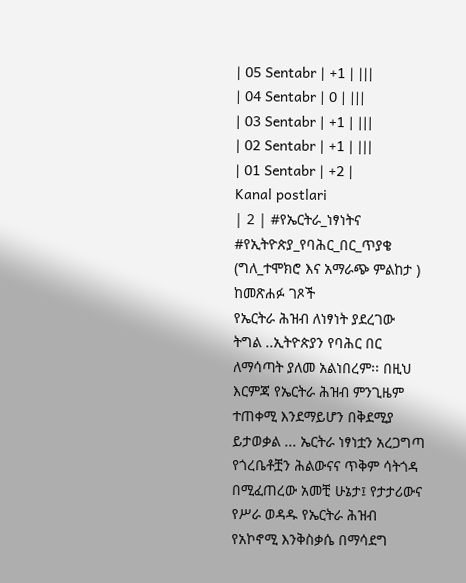| 05 Sentabr | +1 | |||
| 04 Sentabr | 0 | |||
| 03 Sentabr | +1 | |||
| 02 Sentabr | +1 | |||
| 01 Sentabr | +2 |
Kanal postlari
| 2 | #የኤርትራ_ነፃነትና
#የኢትዮጵያ_የባሕር_በር_ጥያቄ
(ግለ_ተሞክሮ እና አማራጭ ምልከታ )
ከመጽሐፉ ገጾች
የኤርትራ ሕዝብ ለነፃነት ያደረገው ትግል ..ኢትዮጵያን የባሕር በር ለማሳጣት ያለመ አልነበረም፡፡ በዚህ እርምጃ የኤርትራ ሕዝብ ምንጊዜም ተጠቀሚ እንደማይሆን በቅደሚያ ይታወቃል ... ኤርትራ ነፃነቷን አረጋግጣ የጎረቤቶቿን ሕልውናና ጥቅም ሳትጎዳ በሚፈጠረው አመቺ ሁኔታ፤ የታታሪውና የሥራ ወዳዱ የኤርትራ ሕዝብ የአኮኖሚ እንቅስቃሴ በማሳደግ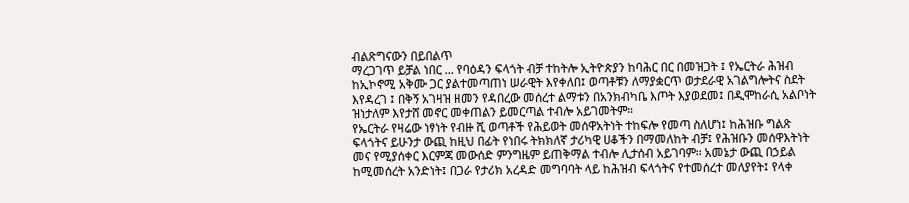ብልጽግናውን በይበልጥ
ማረጋገጥ ይቻል ነበር ... የባዕዳን ፍላጎት ብቻ ተከትሎ ኢትዮጵያን ከባሕር በር በመዝጋት ፤ የኤርትራ ሕዝብ ከኢኮኖሚ አቅሙ ጋር ያልተመጣጠነ ሠራዊት እየቀለበ፤ ወጣቶቹን ለማያቋርጥ ወታደራዊ አገልግሎትና ስደት እየዳረገ ፤ በቅኝ አገዛዝ ዘመን የዳበረው መሰረተ ልማቱን በአንክብካቤ እጦት እያወደመ፤ በዲሞከራሲ አልቦነት ዝነታለም እየታሸ መኖር መቀጠልን ይመርጣል ተብሎ አይገመትም።
የኤርትራ የዛሬው ነፃነት የብዙ ሺ ወጣቶች የሕይወት መሰዋአትነት ተከፍሎ የመጣ ስለሆነ፤ ከሕዝቡ ግልጽ ፍላጎትና ይሁንታ ውጪ ከዚህ በፊት የነበሩ ትክክለኛ ታሪካዊ ሀቆችን በማመለከት ብቻ፤ የሕዝቡን መሰዋእትነት መና የሚያሰቀር እርምጃ መውሰድ ምንግዜም ይጠቅማል ተብሎ ሊታሰብ አይገባም፡፡ አመኔታ ውጪ በኃይል ከሚመሰረት አንድነት፤ በጋራ የታሪክ አረዳድ መግባባት ላይ ከሕዝብ ፍላጎትና የተመሰረተ መለያየት፤ የላቀ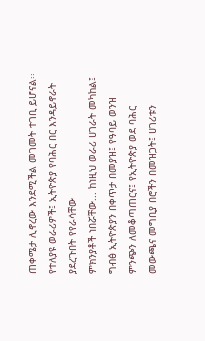ጠቀሜታ ሊኖረው እንደሚችል መገመት ተገቢ ይሆናል፡፡
የተለያዩ ወራሪዎች፤ ኢትዮጵያ የባሕር በር እንዳይኖራት ያደረጉበት የየራሳቸው
ምክንያቶች ነበሯቸው... ከነዚህ ወራሪ ሀገራት መካከል፤ ግብፅ ኢትዮጵያን በቀጥታ በመያዝ፤ የዓባይ ወንዝ ምንጭን ለመቆጣጠርና፤ የኢትዮጵያ ወደ ባሕር መውጫና መግቢያ በሮችን በመዝጋት፤ ሀገሪቱን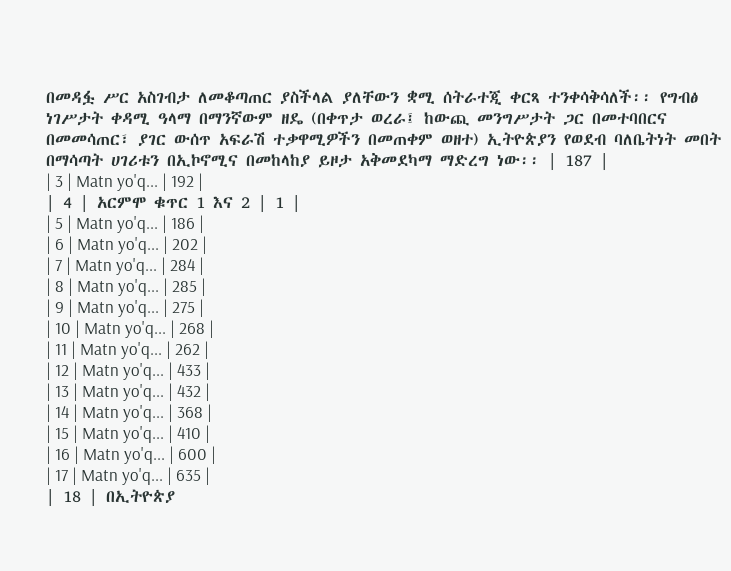በመዳፏ ሥር አስገብታ ለመቆጣጠር ያስችላል ያለቸውን ቋሚ ሰትራተጂ ቀርጻ ተንቀሳቅሳለች፡፡ የግብፅ ነገሥታት ቀዳሚ ዓላማ በማንኛውም ዘዴ (በቀጥታ ወረራ፤ ከውጪ መንግሥታት ጋር በመተባበርና በመመሳጠር፣ ያገር ውሰጥ አፍራሽ ተቃዋሚዎችን በመጠቀም ወዘተ) ኢትዮጵያን የወደብ ባለቤትነት መበት በማሳጣት ሀገሪቱን በኢኮኖሚና በመከላከያ ይዞታ አቅመደካማ ማድረግ ነው፡፡ | 187 |
| 3 | Matn yo'q... | 192 |
| 4 | አርምሞ ቁጥር 1 እና 2 | 1 |
| 5 | Matn yo'q... | 186 |
| 6 | Matn yo'q... | 202 |
| 7 | Matn yo'q... | 284 |
| 8 | Matn yo'q... | 285 |
| 9 | Matn yo'q... | 275 |
| 10 | Matn yo'q... | 268 |
| 11 | Matn yo'q... | 262 |
| 12 | Matn yo'q... | 433 |
| 13 | Matn yo'q... | 432 |
| 14 | Matn yo'q... | 368 |
| 15 | Matn yo'q... | 410 |
| 16 | Matn yo'q... | 600 |
| 17 | Matn yo'q... | 635 |
| 18 | በኢትዮጵያ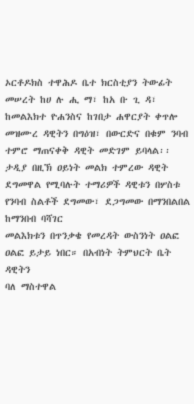ኦርቶዶክስ ተዋሕዶ ቤተ ክርስቲያን ትውፊት መሠረት ከሀ ሉ ሒ ማ፣ ከአ ቡ ጊ ዳ፣ ከመልእክተ ዮሐንስና ከገበታ ሐዋርያት ቀጥሎ መዝሙረ ዳዊትን በግዕዝ፣ በውርድና በቁም ንባብ ተምሮ ማጠናቀቅ ዳዊት መድገም ይባላል፡፡ ታዲያ በዚኽ ዐይነት መልክ ተምረው ዳዊት ደግመዋል የሚባሉት ተማሪዎች ዳዊቱን በሦስቱ የንባብ ስልቶች ደግመው፣ ደጋግመው በማንበልበል ከማንበብ ባሻገር
መልእክቱን በጥንቃቄ የመረዳት ውስንነት ዐልፎ ዐልፎ ይታይ ነበር። በአብነት ትምህርት ቤት ዳዊትን
ባለ ማስተዋል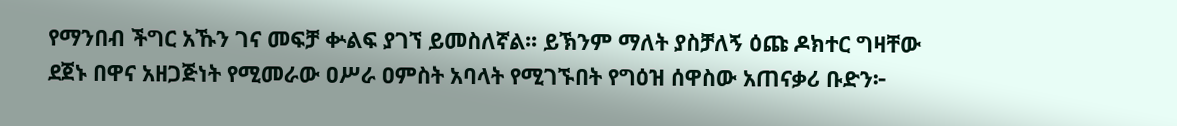የማንበብ ችግር አኹን ገና መፍቻ ቍልፍ ያገኘ ይመስለኛል፡፡ ይኽንም ማለት ያስቻለኝ ዕጩ ዶክተር ግዛቸው ደጀኑ በዋና አዘጋጅነት የሚመራው ዐሥራ ዐምስት አባላት የሚገኙበት የግዕዝ ሰዋስው አጠናቃሪ ቡድን፦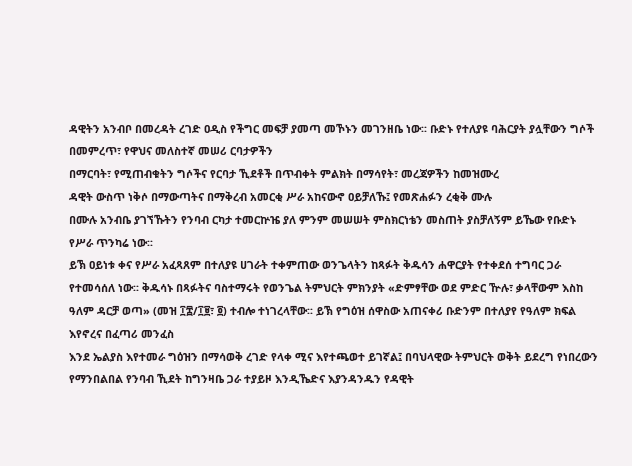ዳዊትን አንብቦ በመረዳት ረገድ ዐዲስ የችግር መፍቻ ያመጣ መኾኑን መገንዘቤ ነው፡፡ ቡድኑ የተለያዩ ባሕርያት ያሏቸውን ግሶች በመምረጥ፣ የዋህና መለስተኛ መሠሪ ርባታዎችን
በማርባት፣ የሚጠብቁትን ግሶችና የርባታ ኺደቶች በጥብቀት ምልክት በማሳየት፣ መረጃዎችን ከመዝሙረ
ዳዊት ውስጥ ነቅሶ በማውጣትና በማቅረብ አመርቂ ሥራ አከናውኖ ዐይቻለኹ፤ የመጽሐፉን ረቂቅ ሙሉ
በሙሉ አንብቤ ያገኘኹትን የንባብ ርካታ ተመርኵዤ ያለ ምንም መሠሠት ምስክርነቴን መስጠት ያስቻለኝም ይኼው የቡድኑ የሥራ ጥንካሬ ነው፡፡
ይኽ ዐይነቱ ቀና የሥራ አፈጻጸም በተለያዩ ሀገራት ተቀምጠው ወንጌላትን ከጻፉት ቅዱሳን ሐዋርያት የተቀደሰ ተግባር ጋራ የተመሳሰለ ነው፡፡ ቅዱሳኑ በጻፉትና ባስተማሩት የወንጌል ትምህርት ምክንያት «ድምፃቸው ወደ ምድር ዅሉ፣ ቃላቸውም እስከ ዓለም ዳርቻ ወጣ» (መዝ ፲፰/፲፱፣ ፬) ተብሎ ተነገረላቸው፡፡ ይኽ የግዕዝ ሰዋስው አጠናቀሪ ቡድንም በተለያየ የዓለም ክፍል እየኖረና በፈጣሪ መንፈስ
እንደ ኤልያስ እየተመራ ግዕዝን በማሳወቅ ረገድ የላቀ ሚና እየተጫወተ ይገኛል፤ በባህላዊው ትምህርት ወቅት ይደረግ የነበረውን የማንበልበል የንባብ ኺደት ከግንዛቤ ጋራ ተያይዞ እንዲኼድና እያንዳንዱን የዳዊት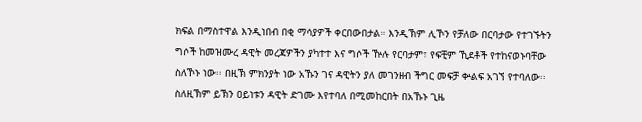ክፍል በማስተዋል እንዲነበብ በቂ ማሳያዎች ቀርበውበታል። እንዲኽም ሊኾን የቻለው በርባታው የተገኙትን ግሶች ከመዝሙረ ዳዊት መረጃዎችን ያካተተ እና ግሶች ዅሉ የርባታም፣ የፍቺም ኺደቶች የተከናወኑባቸው ስለኾኑ ነው፡፡ በዚኽ ምክንያት ነው አኹን ገና ዳዊትን ያለ መገንዘብ ችግር መፍቻ ቍልፍ አገኘ የተባለው፡፡ ስለዚኽም ይኽን ዐይነቱን ዳዊት ድገሙ እየተባለ በሚመከርበት በአኹኑ ጊዜ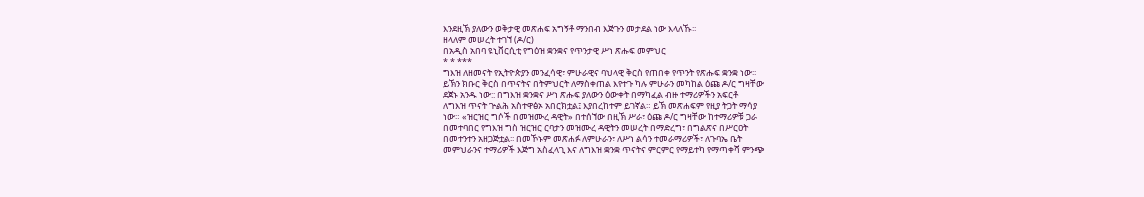እንደዚኽ ያለውን ወቅታዊ መጽሐፍ አግኝቶ ማንበብ እጅጉን መታደል ነው እላለኹ፡፡
ዘላለም መሠረት ተገኘ (ዶ/ር)
በአዲስ አበባ ዩኒቨርሲቲ የግዕዝ ቋንቋና የጥንታዊ ሥነ ጽሑፍ መምህር
* * ***
ግእዝ ለዘመናት የኢትዮጵያን መንፈሳዊ፣ ምሁራዊና ባህላዊ ቅርስ የጠበቀ የጥንት የጽሑፍ ቋንቋ ነው፡፡
ይኽን ክቡር ቅርስ በጥናትና በትምህርት ለማስቀጠል እየተጉ ካሉ ምሁራን መካከል ዕጩ ዶ/ር ግዛቸው
ደጀኑ አንዱ ነው:: በግእዝ ቋንቋና ሥነ ጽሑፍ ያለውን ዕውቀት በማካፈል ብዙ ተማሪዎችን አፍርቶ
ለግእዝ ጥናት ጕልሕ አስተዋፅኦ አበርክቷል፤ እያበረከተም ይገኛል። ይኽ መጽሐፍም የዚያ ትጋት ማሳያ
ነው። «ዝርዝር ግሶች በመዝሙረ ዳዊት» በተሰኘው በዚኽ ሥራ፣ ዕጩ ዶ/ር ግዛቸው ከተማሪዎቹ ጋራ
በመተባበር የግእዝ ግስ ዝርዝር ርባታን መዝሙረ ዳዊትን መሠረት በማድረግ፣ በግልጽና በሥርዐት
በመተንተን አዘጋጅቷል፡፡ በመኾኑም መጽሐፉ ለምሁራን፣ ለሥነ ልሳን ተመራማሪዎች፣ ለጉባኤ ቤት
መምህራንና ተማሪዎች እጅግ አስፈላጊ እና ለግእዝ ቋንቋ ጥናትና ምርምር የማይተካ የማጣቀሻ ምንጭ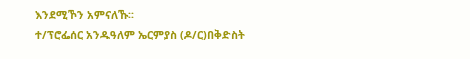እንደሚኾን አምናለኹ፡፡
ተ/ፕሮፌሰር አንዱዓለም ኤርምያስ (ዶ/ር)በቅድስት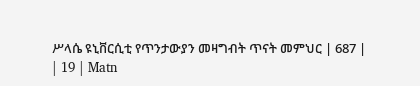ሥላሴ ዩኒቨርሲቲ የጥንታውያን መዛግብት ጥናት መምህር | 687 |
| 19 | Matn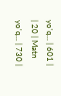yo'q... | 601 |
| 20 | Matn yo'q... | 730 |